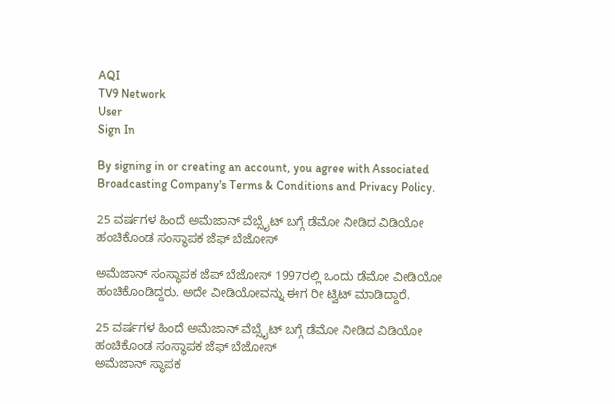AQI
TV9 Network
User
Sign In

By signing in or creating an account, you agree with Associated Broadcasting Company's Terms & Conditions and Privacy Policy.

25 ವರ್ಷಗಳ ಹಿಂದೆ ಅಮೆಜಾನ್ ವೆಬ್ಸೈಟ್ ಬಗ್ಗೆ ಡೆಮೋ ನೀಡಿದ ವಿಡಿಯೋ ಹಂಚಿಕೊಂಡ ಸಂಸ್ಥಾಪಕ ಜೆಫ್ ಬೆಜೋಸ್

ಅಮೆಜಾನ್ ಸಂಸ್ಥಾಪಕ ಜೆಪ್ ಬೆಜೋಸ್ 1997ರಲ್ಲಿ ಒಂದು ಡೆಮೋ ವೀಡಿಯೋ ಹಂಚಿಕೊಂಡಿದ್ದರು. ಅದೇ ವೀಡಿಯೋವನ್ನು ಈಗ ರೀ ಟ್ವಿಟ್ ಮಾಡಿದ್ದಾರೆ.

25 ವರ್ಷಗಳ ಹಿಂದೆ ಅಮೆಜಾನ್ ವೆಬ್ಸೈಟ್ ಬಗ್ಗೆ ಡೆಮೋ ನೀಡಿದ ವಿಡಿಯೋ ಹಂಚಿಕೊಂಡ ಸಂಸ್ಥಾಪಕ ಜೆಫ್ ಬೆಜೋಸ್
ಅಮೆಜಾನ್ ಸ್ಥಾಪಕ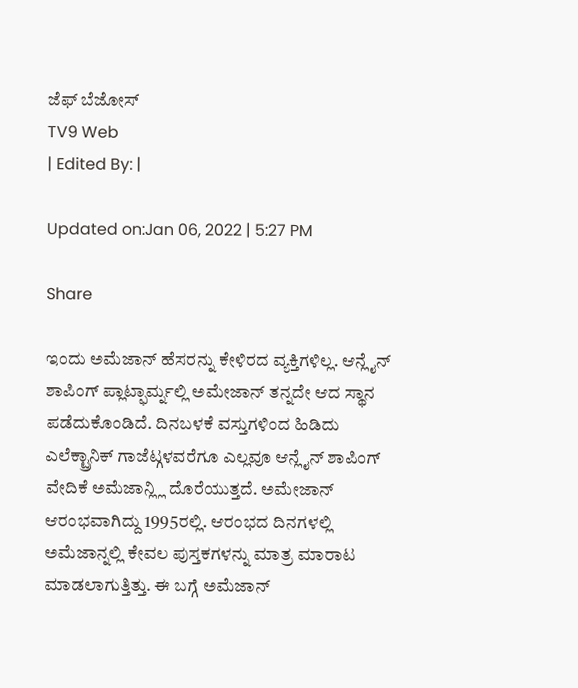ಜೆಫ್ ಬೆಜೋಸ್
TV9 Web
| Edited By: |

Updated on:Jan 06, 2022 | 5:27 PM

Share

ಇಂದು ಅಮೆಜಾನ್ ಹೆಸರನ್ನು ಕೇಳಿರದ ವ್ಯಕ್ತಿಗಳಿಲ್ಲ. ಆನ್ಲೈನ್ ಶಾಪಿಂಗ್ ಪ್ಲಾಟ್ಫಾರ್ಮ್ನಲ್ಲಿ ಅಮೇಜಾನ್ ತನ್ನದೇ ಆದ ಸ್ಥಾನ ಪಡೆದುಕೊಂಡಿದೆ. ದಿನಬಳಕೆ ವಸ್ತುಗಳಿಂದ ಹಿಡಿದು ಎಲೆಕ್ಟ್ರಾನಿಕ್ ಗಾಜೆಟ್ಗಳವರೆಗೂ ಎಲ್ಲವೂ ಆನ್ಲೈನ್ ಶಾಪಿಂಗ್ ವೇದಿಕೆ ಅಮೆಜಾನ್ಲ್ಲಿ ದೊರೆಯುತ್ತದೆ. ಅಮೇಜಾನ್ ಆರಂಭವಾಗಿದ್ದು 1995ರಲ್ಲಿ. ಆರಂಭದ ದಿನಗಳಲ್ಲಿ  ಅಮೆಜಾನ್ನಲ್ಲಿ ಕೇವಲ ಪುಸ್ತಕಗಳನ್ನು ಮಾತ್ರ ಮಾರಾಟ ಮಾಡಲಾಗುತ್ತಿತ್ತು. ಈ ಬಗ್ಗೆ ಅಮೆಜಾನ್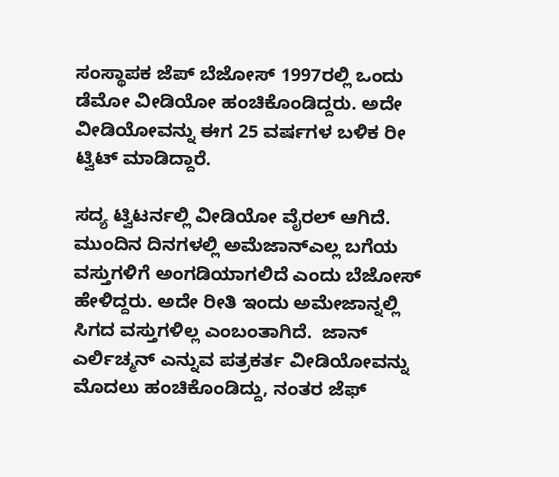ಸಂಸ್ಥಾಪಕ ಜೆಪ್ ಬೆಜೋಸ್ 1997ರಲ್ಲಿ ಒಂದು ಡೆಮೋ ವೀಡಿಯೋ ಹಂಚಿಕೊಂಡಿದ್ದರು. ಅದೇ ವೀಡಿಯೋವನ್ನು ಈಗ 25 ವರ್ಷಗಳ ಬಳಿಕ ರೀ ಟ್ವಿಟ್ ಮಾಡಿದ್ದಾರೆ.

ಸದ್ಯ ಟ್ವಿಟರ್ನಲ್ಲಿ ವೀಡಿಯೋ ವೈರಲ್ ಆಗಿದೆ.  ಮುಂದಿನ ದಿನಗಳಲ್ಲಿ ಅಮೆಜಾನ್ಎಲ್ಲ ಬಗೆಯ ವಸ್ತುಗಳಿಗೆ ಅಂಗಡಿಯಾಗಲಿದೆ ಎಂದು ಬೆಜೋಸ್ ಹೇಳಿದ್ದರು. ಅದೇ ರೀತಿ ಇಂದು ಅಮೇಜಾನ್ನಲ್ಲಿ ಸಿಗದ ವಸ್ತುಗಳಿಲ್ಲ ಎಂಬಂತಾಗಿದೆ.  ಜಾನ್ ಎರ್ಲಿಚ್ಮನ್ ಎನ್ನುವ ಪತ್ರಕರ್ತ ವೀಡಿಯೋವನ್ನು ಮೊದಲು ಹಂಚಿಕೊಂಡಿದ್ದು, ನಂತರ ಜೆಫ್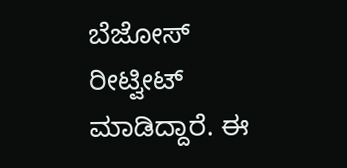ಬೆಜೋಸ್ ರೀಟ್ವೀಟ್ ಮಾಡಿದ್ದಾರೆ. ಈ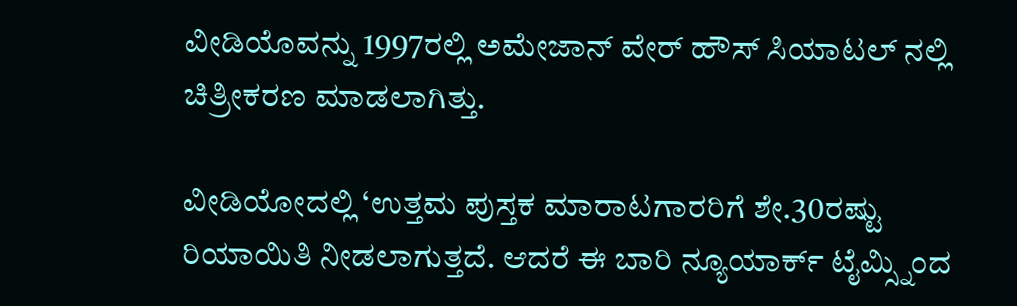ವೀಡಿಯೊವನ್ನು 1997ರಲ್ಲಿ ಅಮೇಜಾನ್ ವೇರ್ ಹೌಸ್ ಸಿಯಾಟಲ್ ನಲ್ಲಿ ಚಿತ್ರೀಕರಣ ಮಾಡಲಾಗಿತ್ತು.

ವೀಡಿಯೋದಲ್ಲಿ ‘ಉತ್ತಮ ಪುಸ್ತಕ ಮಾರಾಟಗಾರರಿಗೆ ಶೇ.30ರಷ್ಟು  ರಿಯಾಯಿತಿ ನೀಡಲಾಗುತ್ತದೆ. ಆದರೆ ಈ ಬಾರಿ ನ್ಯೂಯಾರ್ಕ್ ಟೈಮ್ಸ್ನಿಂದ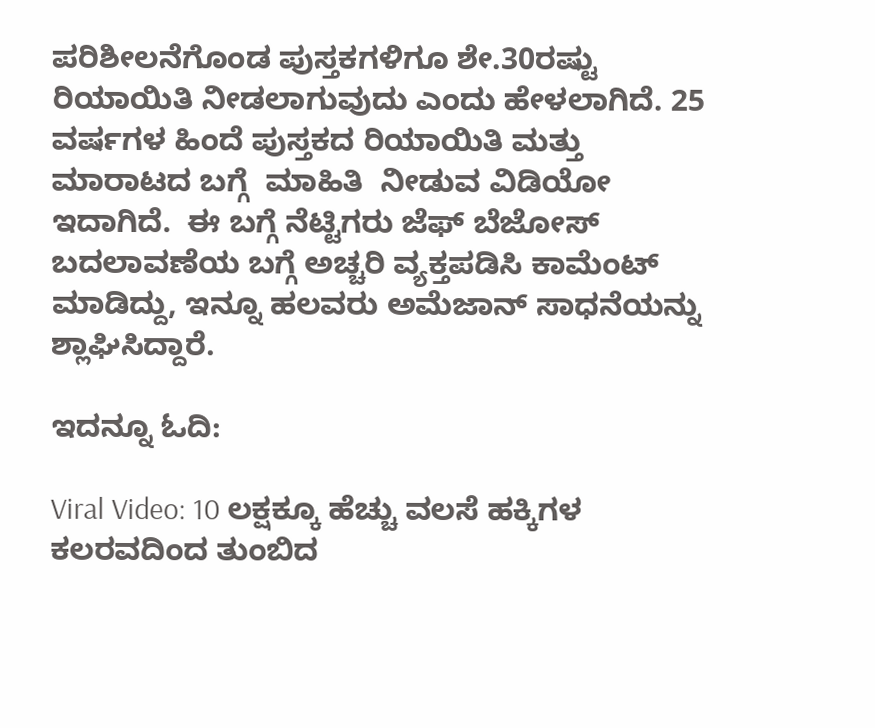ಪರಿಶೀಲನೆಗೊಂಡ ಪುಸ್ತಕಗಳಿಗೂ ಶೇ.30ರಷ್ಟು ರಿಯಾಯಿತಿ ನೀಡಲಾಗುವುದು ಎಂದು ಹೇಳಲಾಗಿದೆ. 25 ವರ್ಷಗಳ ಹಿಂದೆ ಪುಸ್ತಕದ ರಿಯಾಯಿತಿ ಮತ್ತು ಮಾರಾಟದ ಬಗ್ಗೆ  ಮಾಹಿತಿ  ನೀಡುವ ವಿಡಿಯೋ ಇದಾಗಿದೆ.  ಈ ಬಗ್ಗೆ ನೆಟ್ಟಿಗರು ಜೆಫ್ ಬೆಜೋಸ್ ಬದಲಾವಣೆಯ ಬಗ್ಗೆ ಅಚ್ಚರಿ ವ್ಯಕ್ತಪಡಿಸಿ ಕಾಮೆಂಟ್ ಮಾಡಿದ್ದು, ಇನ್ನೂ ಹಲವರು ಅಮೆಜಾನ್ ಸಾಧನೆಯನ್ನು ಶ್ಲಾಘಿಸಿದ್ದಾರೆ.

ಇದನ್ನೂ ಓದಿ:

Viral Video: 10 ಲಕ್ಷಕ್ಕೂ ಹೆಚ್ಚು ವಲಸೆ ಹಕ್ಕಿಗಳ ಕಲರವದಿಂದ ತುಂಬಿದ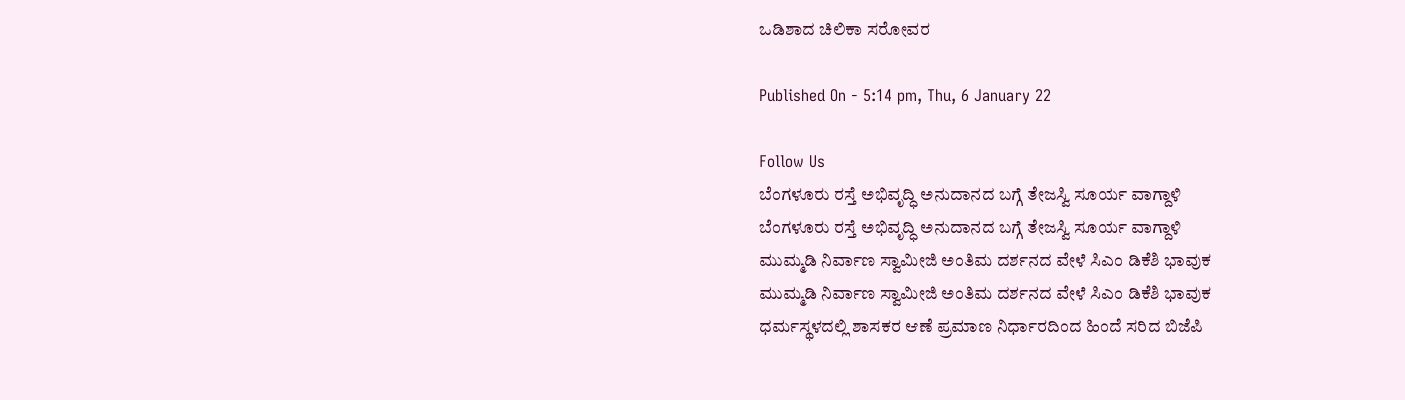ಒಡಿಶಾದ ಚಿಲಿಕಾ ಸರೋವರ

Published On - 5:14 pm, Thu, 6 January 22

Follow Us
ಬೆಂಗಳೂರು ರಸ್ತೆ ಅಭಿವೃದ್ಧಿ ಅನುದಾನದ ಬಗ್ಗೆ ತೇಜಸ್ವಿ ಸೂರ್ಯ ವಾಗ್ದಾಳಿ
ಬೆಂಗಳೂರು ರಸ್ತೆ ಅಭಿವೃದ್ಧಿ ಅನುದಾನದ ಬಗ್ಗೆ ತೇಜಸ್ವಿ ಸೂರ್ಯ ವಾಗ್ದಾಳಿ
ಮುಮ್ಮಡಿ ನಿರ್ವಾಣ ಸ್ವಾಮೀಜಿ ಅಂತಿಮ ದರ್ಶನದ ವೇಳೆ ಸಿಎಂ ಡಿಕೆಶಿ ಭಾವುಕ
ಮುಮ್ಮಡಿ ನಿರ್ವಾಣ ಸ್ವಾಮೀಜಿ ಅಂತಿಮ ದರ್ಶನದ ವೇಳೆ ಸಿಎಂ ಡಿಕೆಶಿ ಭಾವುಕ
ಧರ್ಮಸ್ಥಳದಲ್ಲಿ ಶಾಸಕರ ಆಣೆ ಪ್ರಮಾಣ ನಿರ್ಧಾರದಿಂದ ಹಿಂದೆ ಸರಿದ ಬಿಜೆಪಿ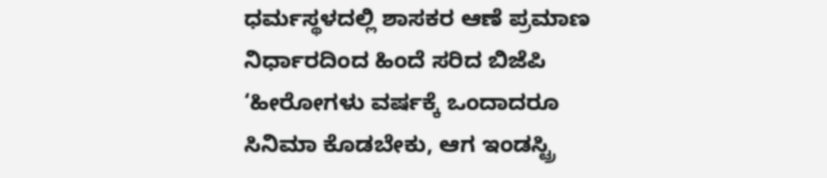ಧರ್ಮಸ್ಥಳದಲ್ಲಿ ಶಾಸಕರ ಆಣೆ ಪ್ರಮಾಣ ನಿರ್ಧಾರದಿಂದ ಹಿಂದೆ ಸರಿದ ಬಿಜೆಪಿ
‘ಹೀರೋಗಳು ವರ್ಷಕ್ಕೆ ಒಂದಾದರೂ ಸಿನಿಮಾ ಕೊಡಬೇಕು, ಆಗ ಇಂಡಸ್ಟ್ರಿ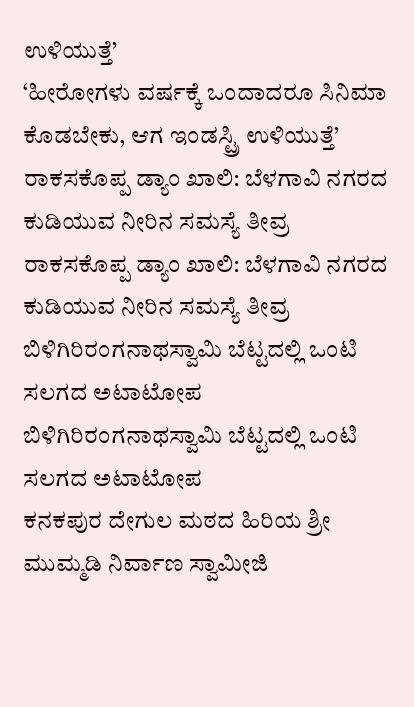ಉಳಿಯುತ್ತೆ’
‘ಹೀರೋಗಳು ವರ್ಷಕ್ಕೆ ಒಂದಾದರೂ ಸಿನಿಮಾ ಕೊಡಬೇಕು, ಆಗ ಇಂಡಸ್ಟ್ರಿ ಉಳಿಯುತ್ತೆ’
ರಾಕಸಕೊಪ್ಪ ಡ್ಯಾಂ ಖಾಲಿ: ಬೆಳಗಾವಿ ನಗರದ ಕುಡಿಯುವ ನೀರಿನ ಸಮಸ್ಯೆ ತೀವ್ರ
ರಾಕಸಕೊಪ್ಪ ಡ್ಯಾಂ ಖಾಲಿ: ಬೆಳಗಾವಿ ನಗರದ ಕುಡಿಯುವ ನೀರಿನ ಸಮಸ್ಯೆ ತೀವ್ರ
ಬಿಳಿಗಿರಿರಂಗನಾಥಸ್ವಾಮಿ ಬೆಟ್ಟದಲ್ಲಿ ಒಂಟಿ ಸಲಗದ ಅಟಾಟೋಪ
ಬಿಳಿಗಿರಿರಂಗನಾಥಸ್ವಾಮಿ ಬೆಟ್ಟದಲ್ಲಿ ಒಂಟಿ ಸಲಗದ ಅಟಾಟೋಪ
ಕನಕಪುರ ದೇಗುಲ ಮಠದ ಹಿರಿಯ ಶ್ರೀ ಮುಮ್ಮಡಿ ನಿರ್ವಾಣ ಸ್ವಾಮೀಜಿ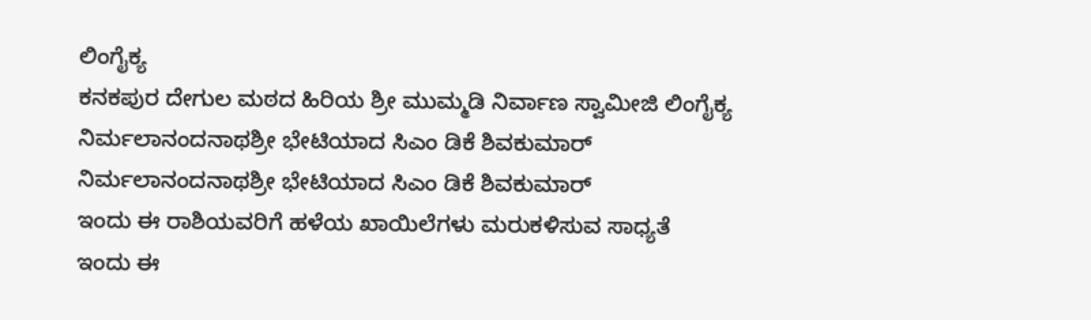ಲಿಂಗೈಕ್ಯ
ಕನಕಪುರ ದೇಗುಲ ಮಠದ ಹಿರಿಯ ಶ್ರೀ ಮುಮ್ಮಡಿ ನಿರ್ವಾಣ ಸ್ವಾಮೀಜಿ ಲಿಂಗೈಕ್ಯ
ನಿರ್ಮಲಾನಂದನಾಥಶ್ರೀ ಭೇಟಿಯಾದ ಸಿಎಂ ಡಿಕೆ ಶಿವಕುಮಾರ್
ನಿರ್ಮಲಾನಂದನಾಥಶ್ರೀ ಭೇಟಿಯಾದ ಸಿಎಂ ಡಿಕೆ ಶಿವಕುಮಾರ್
ಇಂದು ಈ ರಾಶಿಯವರಿಗೆ ಹಳೆಯ ಖಾಯಿಲೆಗಳು ಮರುಕಳಿಸುವ ಸಾಧ್ಯತೆ
ಇಂದು ಈ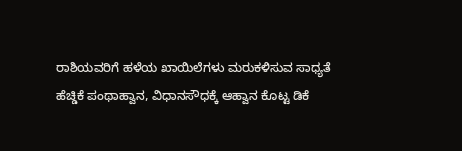ರಾಶಿಯವರಿಗೆ ಹಳೆಯ ಖಾಯಿಲೆಗಳು ಮರುಕಳಿಸುವ ಸಾಧ್ಯತೆ
ಹೆಚ್ಡಿಕೆ ಪಂಥಾಹ್ವಾನ, ವಿಧಾನಸೌಧಕ್ಕೆ ಆಹ್ವಾನ ಕೊಟ್ಟ ಡಿಕೆ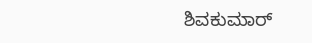ಶಿವಕುಮಾರ್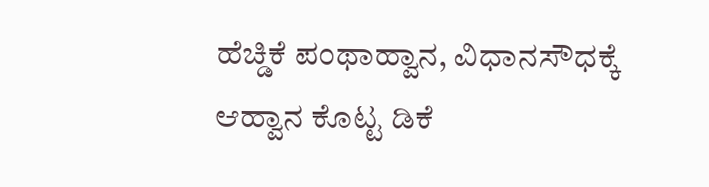ಹೆಚ್ಡಿಕೆ ಪಂಥಾಹ್ವಾನ, ವಿಧಾನಸೌಧಕ್ಕೆ ಆಹ್ವಾನ ಕೊಟ್ಟ ಡಿಕೆ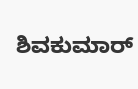ಶಿವಕುಮಾರ್